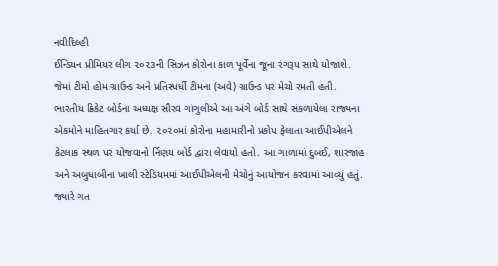નવીદિલ્હી
ઈન્ડિયન પ્રીમિયર લીગ ૨૦૨૩ની સિઝન કોરોના કાળ પૂર્વેના જૂના રંગરૂપ સાથે યોજાશે. જેમાં ટીમો હોમ ગ્રાઉન્ડ અને પ્રતિસ્પર્ધી ટીમના (અવે) ગ્રાઉન્ડ પર મેચો રમતી હતી. ભારતીય ક્રિકેટ બોર્ડના અધ્યક્ષ સૌરવ ગાંગુલીએ આ અંગે બોર્ડ સાથે સંકળાયેલા રાજ્યના એકમોને માહિતગાર કર્યા છે. ૨૦૨૦માં કોરોના મહામારીનો પ્રકોપ ફેલાતા આઈપીએલને કેટલાક સ્થળ પર યોજવાનો ર્નિણય બોર્ડ દ્વારા લેવાયો હતો. આ ગાળામાં દુબઈ, શારજાહ અને અબુધાબીના ખાલી સ્ટેડિયમમાં આઈપીએલની મેચોનું આયોજન કરવામાં આવ્યું હતું. જ્યારે ગત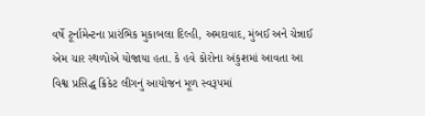વર્ષે ટૂર્નામેન્ટના પ્રારંભિક મુકાબલા દિલ્હી, અમદાવાદ, મુંબઈ અને ચેન્નાઈ એમ ચાર સ્થળોએ યોજાયા હતા. કે હવે કોરોના અંકુશમાં આવતા આ વિશ્વ પ્રસિદ્ધ ક્રિકેટ લીગનું આયોજન મૂળ સ્વરૂપમાં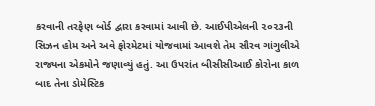કરવાની તરફેણ બોર્ડ દ્વારા કરવામાં આવી છે. આઈપીએલની ૨૦૨૩ની સિઝન હોમ અને અવે ફોરમેટમાં યોજવામાં આવશે તેમ સૌરવ ગાંગુલીએ રાજ્યના એકમોને જણાવ્યું હતું. આ ઉપરાંત બીસીસીઆઈ કોરોના કાળ બાદ તેના ડોમેસ્ટિક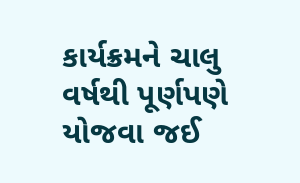કાર્યક્રમને ચાલુ વર્ષથી પૂર્ણપણે યોજવા જઈ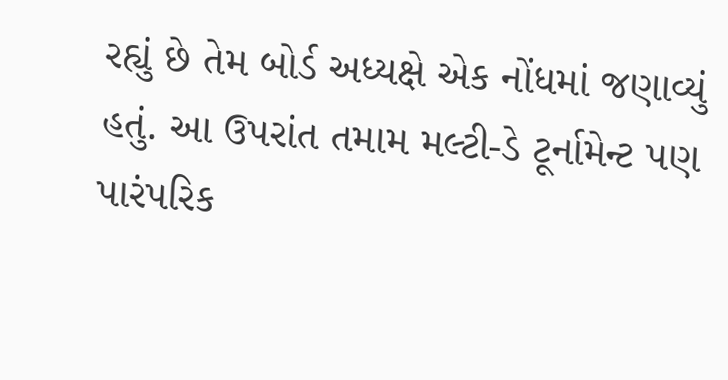રહ્યું છે તેમ બોર્ડ અધ્યક્ષે એક નોંધમાં જણાવ્યું હતું. આ ઉપરાંત તમામ મલ્ટી-ડે ટૂર્નામેન્ટ પણ પારંપરિક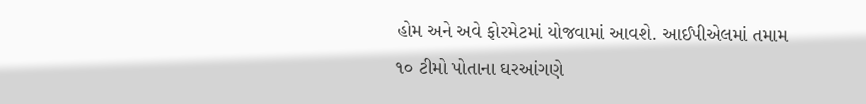હોમ અને અવે ફોરમેટમાં યોજવામાં આવશે. આઈપીએલમાં તમામ ૧૦ ટીમો પોતાના ઘરઆંગણે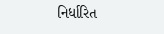નિર્ધારિત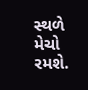સ્થળે મેચો રમશે.